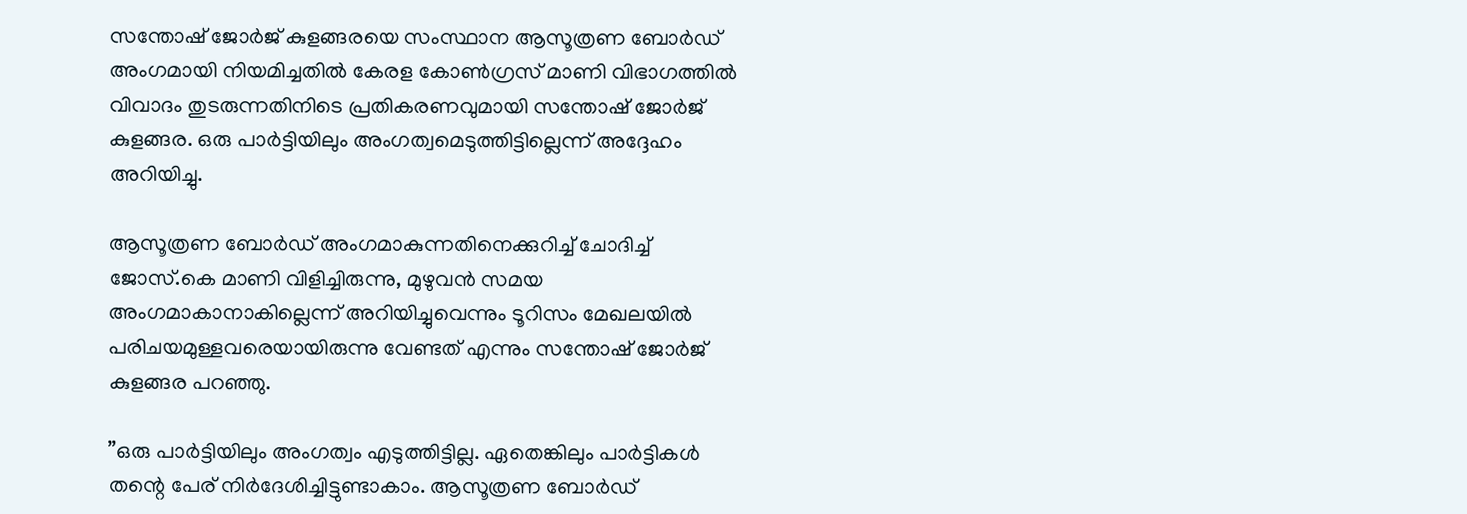സന്തോഷ് ജോര്‍ജ് കുളങ്ങരയെ സംസ്ഥാന ആസൂത്രണ ബോര്‍ഡ് അംഗമായി നിയമിച്ചതില്‍ കേരള കോണ്‍ഗ്രസ് മാണി വിഭാഗത്തില്‍ വിവാദം തുടരുന്നതിനിടെ പ്രതികരണവുമായി സന്തോഷ് ജോര്‍ജ് കുളങ്ങര. ഒരു പാര്‍ട്ടിയിലും അംഗത്വമെടുത്തിട്ടില്ലെന്ന് അദ്ദേഹം അറിയിച്ചു.

ആസൂത്രണ ബോര്‍ഡ് അംഗമാകുന്നതിനെക്കുറിച്ച് ചോദിച്ച് ജോസ്.കെ മാണി വിളിച്ചിരുന്നു, മുഴുവന്‍ സമയ അംഗമാകാനാകില്ലെന്ന് അറിയിച്ചുവെന്നും ടൂറിസം മേഖലയില്‍ പരിചയമുള്ളവരെയായിരുന്നു വേണ്ടത് എന്നും സന്തോഷ് ജോര്‍ജ് കുളങ്ങര പറഞ്ഞു.

”ഒരു പാര്‍ട്ടിയിലും അംഗത്വം എടുത്തിട്ടില്ല. ഏതെങ്കിലും പാര്‍ട്ടികള്‍ തന്റെ പേര് നിര്‍ദേശിച്ചിട്ടുണ്ടാകാം. ആസൂത്രണ ബോര്‍ഡ്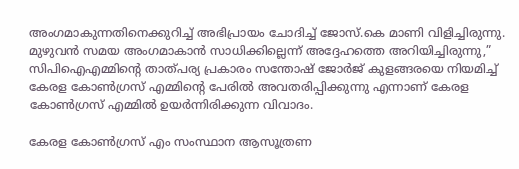അംഗമാകുന്നതിനെക്കുറിച്ച് അഭിപ്രായം ചോദിച്ച് ജോസ്.കെ മാണി വിളിച്ചിരുന്നു. മുഴുവന്‍ സമയ അംഗമാകാന്‍ സാധിക്കില്ലെന്ന് അദ്ദേഹത്തെ അറിയിച്ചിരുന്നു,” സിപിഐഎമ്മിന്റെ താത്പര്യ പ്രകാരം സന്തോഷ് ജോര്‍ജ് കുളങ്ങരയെ നിയമിച്ച് കേരള കോണ്‍ഗ്രസ് എമ്മിന്റെ പേരില്‍ അവതരിപ്പിക്കുന്നു എന്നാണ് കേരള കോണ്‍ഗ്രസ് എമ്മില്‍ ഉയര്‍ന്നിരിക്കുന്ന വിവാദം.

കേരള കോണ്‍ഗ്രസ് എം സംസ്ഥാന ആസൂത്രണ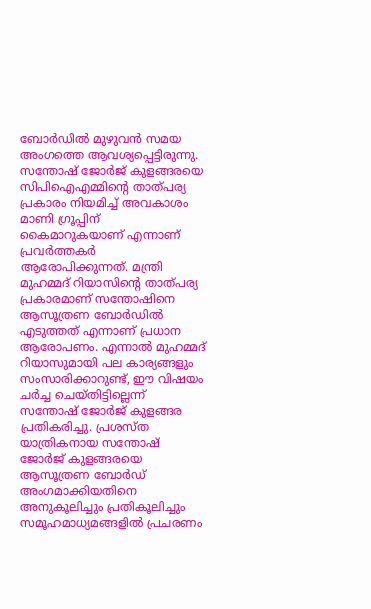ബോര്‍ഡില്‍ മുഴുവന്‍ സമയ അംഗത്തെ ആവശ്യപ്പെട്ടിരുന്നു. സന്തോഷ് ജോര്‍ജ് കുളങ്ങരയെ സിപിഐഎമ്മിന്റെ താത്പര്യ പ്രകാരം നിയമിച്ച് അവകാശം മാണി ഗ്രൂപ്പിന് കൈമാറുകയാണ് എന്നാണ് പ്രവര്‍ത്തകര്‍ ആരോപിക്കുന്നത്. മന്ത്രി മുഹമ്മദ് റിയാസിന്റെ താത്പര്യ പ്രകാരമാണ് സന്തോഷിനെ ആസൂത്രണ ബോര്‍ഡില്‍ എടുത്തത് എന്നാണ് പ്രധാന ആരോപണം. എന്നാല്‍ മുഹമ്മദ് റിയാസുമായി പല കാര്യങ്ങളും സംസാരിക്കാറുണ്ട്, ഈ വിഷയം ചര്‍ച്ച ചെയ്തിട്ടില്ലെന്ന് സന്തോഷ് ജോര്‍ജ് കുളങ്ങര പ്രതികരിച്ചു. പ്രശസ്ത യാത്രികനായ സന്തോഷ് ജോര്‍ജ് കുളങ്ങരയെ ആസൂത്രണ ബോര്‍ഡ് അംഗമാക്കിയതിനെ അനുകൂലിച്ചും പ്രതികൂലിച്ചും സമൂഹമാധ്യമങ്ങളില്‍ പ്രചരണം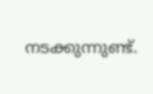നടക്കുന്നുണ്ട്.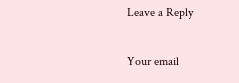Leave a Reply

Your email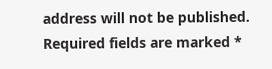address will not be published. Required fields are marked *